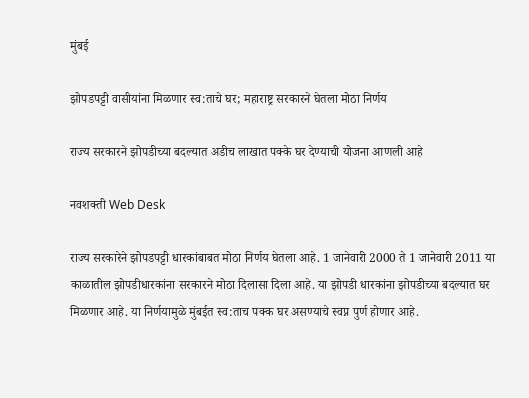मुंबई

झोपडपट्टी वासीयांना मिळणार स्व:ताचे घर; महाराष्ट्र सरकारने घेतला मोठा निर्णय

राज्य सरकारने झोपडीच्या बदल्यात अडीच लाखात पक्के घर देण्याची योजना आणली आहे

नवशक्ती Web Desk

राज्य सरकारेने झोपडपट्टी धारकांबाबत मोठा निर्णय घेतला आहे. 1 जानेवारी 2000 ते 1 जानेवारी 2011 या काळातील झोपडीधारकांना सरकारने मोठा दिलासा दिला आहे. या झोपडी धारकांना झोपडीच्या बदल्यात घर मिळणार आहे. या निर्णयामुळे मुंबईत स्व:ताच पक्क घर असण्याचे स्वप्न पुर्ण होणार आहे.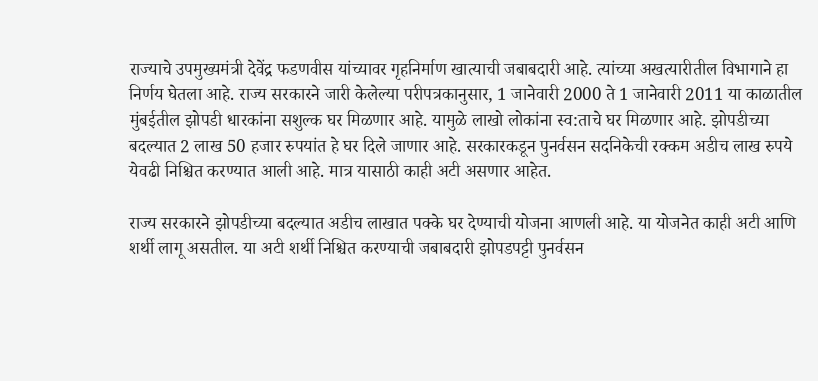राज्याचे उपमुख्यमंत्री देवेंद्र फडणवीस यांच्यावर गृहनिर्माण खात्याची जबाबदारी आहे. त्यांच्या अखत्यारीतील विभागाने हा निर्णय घेतला आहे. राज्य सरकारने जारी केलेल्या परीपत्रकानुसार, 1 जानेवारी 2000 ते 1 जानेवारी 2011 या काळातील मुंबईतील झोपडी धारकांना सशुल्क घर मिळणार आहे. यामुळे लाखो लोकांना स्व:ताचे घर मिळणार आहे. झोपडीच्या बदल्यात 2 लाख 50 हजार रुपयांत हे घर दिले जाणार आहे. सरकारकडून पुनर्वसन सदनिकेची रक्कम अडीच लाख रुपये येवढी निश्चित करण्यात आली आहे. मात्र यासाठी काही अटी असणार आहेत.

राज्य सरकारने झोपडीच्या बदल्यात अडीच लाखात पक्के घर देण्याची योजना आणली आहे. या योजनेत काही अटी आणि शर्थी लागू असतील. या अटी शर्थी निश्चित करण्याची जबाबदारी झोपडपट्टी पुनर्वसन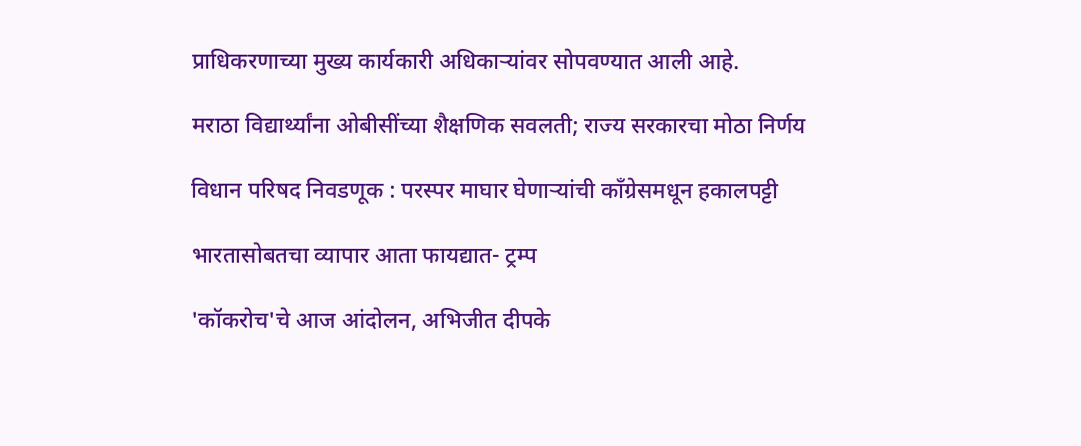प्राधिकरणाच्या मुख्य कार्यकारी अधिकाऱ्यांवर सोपवण्यात आली आहे.

मराठा विद्यार्थ्यांना ओबीसींच्या शैक्षणिक सवलती; राज्य सरकारचा मोठा निर्णय

विधान परिषद निवडणूक : परस्पर माघार घेणाऱ्यांची काँग्रेसमधून हकालपट्टी

भारतासोबतचा व्यापार आता फायद्यात- ट्रम्प

'कॉकरोच'चे आज आंदोलन, अभिजीत दीपके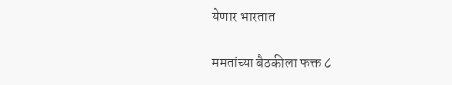येणार भारतात

ममतांच्या बैठकीला फक्त ८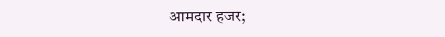आमदार हजर;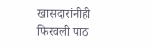खासदारांनीही फिरवली पाठ